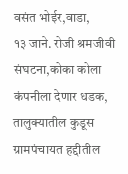वसंत भोईर,वाडा,
१३ जाने. रोजी श्रमजीवी संघटना,कोका कोला कंपनीला देणार धडक,
तालुक्यातील कुडूस ग्रामपंचायत हद्दीतील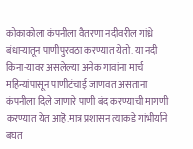कोकाकोला कंपनीला वैतरणा नदीवरील गांध्रे बंधाऱ्यातून पाणीपुरवठा करण्यात येतो. या नदी किना-यावर असलेल्या अनेक गावांना मार्च महिन्यांपासून पाणीटंचाई जाणवत असताना कंपनीला दिले जाणारे पाणी बंद करण्याची मागणी करण्यात येत आहॆ.मात्र प्रशासन त्याकडे गांभीर्याने बघत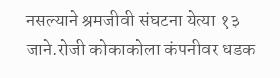नसल्याने श्रमजीवी संघटना येत्या १३ जाने.रोजी कोकाकोला कंपनीवर धडक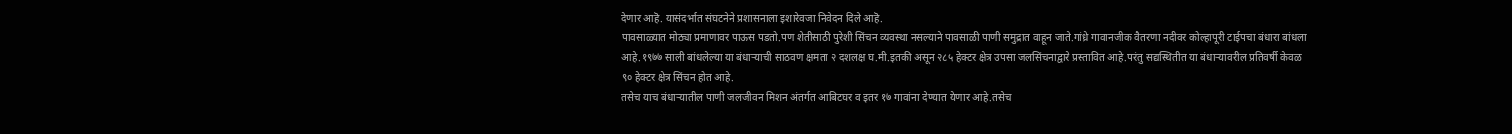देणार आहॆ. यासंदर्भात संघटनेने प्रशासनाला इशारेवजा निवेदन दिले आहॆ.
पावसाळ्यात मोठ्या प्रमाणावर पाऊस पडतो.पण शेतीसाठी पुरेशी सिंचन व्यवस्था नसल्याने पावसाळी पाणी समुद्रात वाहून जाते.गांध्रे गावानजीक वैतरणा नदीवर कोल्हापूरी टाईपचा बंधारा बांधला आहे.१९७७ साली बांधलेल्या या बंधाऱ्याची साठवण क्षमता २ दशलक्ष घ.मी.इतकी असून २८५ हेक्टर क्षेत्र उपसा जलसिंचनाद्वारे प्रस्तावित आहे.परंतु सद्यस्थितीत या बंधाऱ्यावरील प्रतिवर्षी केवळ ९० हेक्टर क्षेत्र सिंचन होत आहे.
तसेच याच बंधाऱ्यातील पाणी जलजीवन मिशन अंतर्गत आबिटघर व इतर १७ गावांना देण्यात येणार आहे.तसेच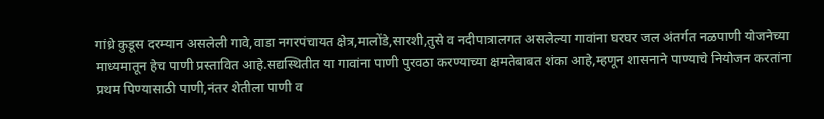गांध्रे कुडूस दरम्यान असलेली गावे,वाडा नगरपंचायत क्षेत्र,मालोंडे,सारशी,तुसे व नदीपात्रालगत असलेल्या गावांना घरघर जल अंतर्गत नळपाणी योजनेच्या माध्यमातून हेच पाणी प्रस्तावित आहे.सद्यस्थितीत या गावांना पाणी पुरवठा करण्याच्या क्षमतेबाबत शंका आहे,म्हणून शासनाने पाण्याचे नियोजन करतांना प्रथम पिण्यासाठी पाणी,नंतर शेतीला पाणी व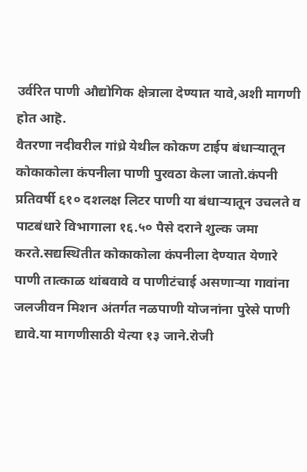उर्वरित पाणी औद्योगिक क्षेत्राला देण्यात यावे,अशी मागणी होत आहॆ.
वैतरणा नदीवरील गांध्रे येथील कोकण टाईप बंधाऱ्यातून कोकाकोला कंपनीला पाणी पुरवठा केला जातो.कंपनी प्रतिवर्षी ६१० दशलक्ष लिटर पाणी या बंधाऱ्यातून उचलते व पाटबंधारे विभागाला १६.५० पैसे दराने शुल्क जमा करते.सद्यस्थितीत कोकाकोला कंपनीला देण्यात येणारे पाणी तात्काळ थांबवावे व पाणीटंचाई असणाऱ्या गावांना जलजीवन मिशन अंतर्गत नळपाणी योजनांना पुरेसे पाणी द्यावे.या मागणीसाठी येत्या १३ जाने.रोजी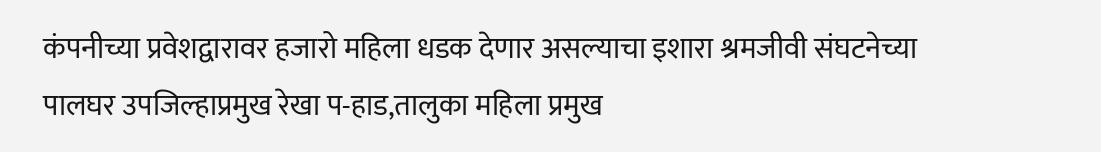कंपनीच्या प्रवेशद्वारावर हजारो महिला धडक देणार असल्याचा इशारा श्रमजीवी संघटनेच्या पालघर उपजिल्हाप्रमुख रेखा प-हाड,तालुका महिला प्रमुख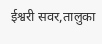ईश्वरी सवर,तालुका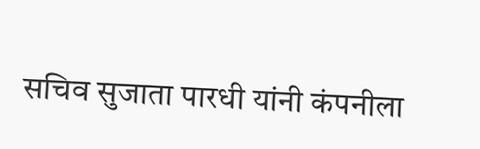सचिव सुजाता पारधी यांनी कंपनीला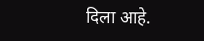दिला आहे.